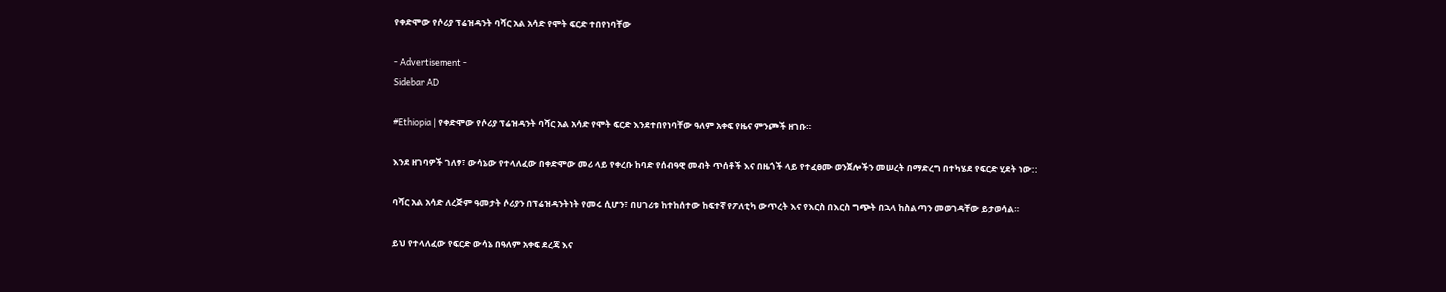የቀድሞው የሶሪያ ፕሬዝዳንት ባሻር አል አሳድ የሞት ፍርድ ተበየነባቸው

- Advertisement -
Sidebar AD

#Ethiopia | የቀድሞው የሶሪያ ፕሬዝዳንት ባሻር አል አሳድ የሞት ፍርድ እንደተበየነባቸው ዓለም አቀፍ የዜና ምንጮች ዘገቡ።

እንደ ዘገባዎች ገለፃ፣ ውሳኔው የተላለፈው በቀድሞው መሪ ላይ የቀረቡ ከባድ የሰብዓዊ መብት ጥሰቶች እና በዜጎች ላይ የተፈፀሙ ወንጀሎችን መሠረት በማድረግ በተካሄደ የፍርድ ሂደት ነው::

ባሻር አል አሳድ ለረጅም ዓመታት ሶሪያን በፕሬዝዳንትነት የመሩ ሲሆን፣ በሀገሪቱ ከተከሰተው ከፍተኛ የፖለቲካ ውጥረት እና የእርስ በእርስ ግጭት በኋላ ከስልጣን መወገዳቸው ይታወሳል።

ይህ የተላለፈው የፍርድ ውሳኔ በዓለም አቀፍ ደረጃ እና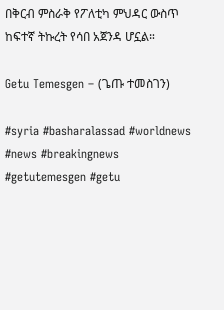በቅርብ ምስራቅ የፖለቲካ ምህዳር ውስጥ ከፍተኛ ትኩረት የሳበ አጀንዳ ሆኗል።

Getu Temesgen – (ጌጡ ተመስገን)

#syria #basharalassad #worldnews #news #breakingnews #getutemesgen #getu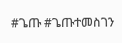#ጌጡ #ጌጡተመስገን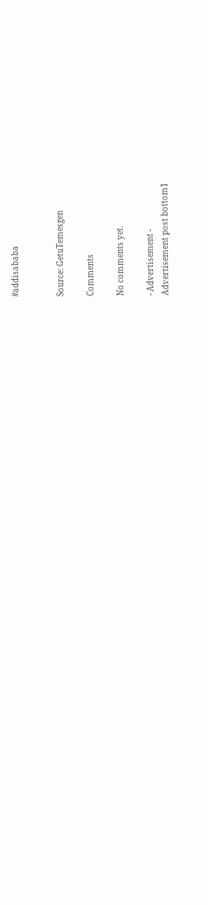#addisababa


Source: GetuTemesgen

Comments

No comments yet.

- Advertisement -
Advertisement post bottom1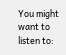You might want to listen to: